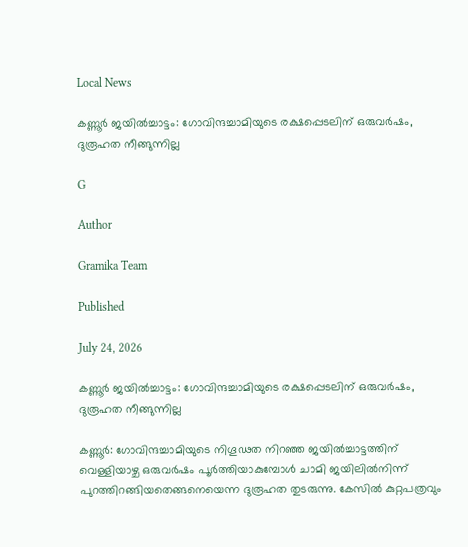Local News

കണ്ണൂര്‍ ജയില്‍ച്ചാട്ടം: ഗോവിന്ദച്ചാമിയുടെ രക്ഷപ്പെടലിന് ഒരുവര്‍ഷം, ദുരൂഹത നീങ്ങുന്നില്ല

G

Author

Gramika Team

Published

July 24, 2026

കണ്ണൂര്‍ ജയില്‍ച്ചാട്ടം: ഗോവിന്ദച്ചാമിയുടെ രക്ഷപ്പെടലിന് ഒരുവര്‍ഷം, ദുരൂഹത നീങ്ങുന്നില്ല

കണ്ണൂർ: ഗോവിന്ദച്ചാമിയുടെ നിഗൂഢത നിറഞ്ഞ ജയിൽച്ചാട്ടത്തിന് വെള്ളിയാഴ്ച ഒരുവർഷം പൂർത്തിയാകുമ്പോൾ ചാമി ജയിലിൽനിന്ന് പുറത്തിറങ്ങിയതെങ്ങനെയെന്ന ദുരൂഹത തുടരുന്നു. കേസിൽ കുറ്റപത്രവും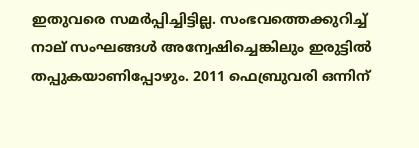ഇതുവരെ സമർപ്പിച്ചിട്ടില്ല. സംഭവത്തെക്കുറിച്ച് നാല് സംഘങ്ങൾ അന്വേഷിച്ചെങ്കിലും ഇരുട്ടിൽ തപ്പുകയാണിപ്പോഴും. 2011 ഫെബ്രുവരി ഒന്നിന്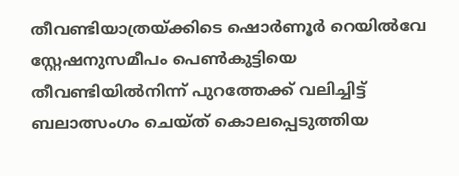തീവണ്ടിയാത്രയ്ക്കിടെ ഷൊർണൂർ റെയിൽവേ സ്റ്റേഷനുസമീപം പെൺകുട്ടിയെ തീവണ്ടിയിൽനിന്ന് പുറത്തേക്ക് വലിച്ചിട്ട് ബലാത്സംഗം ചെയ്ത് കൊലപ്പെടുത്തിയ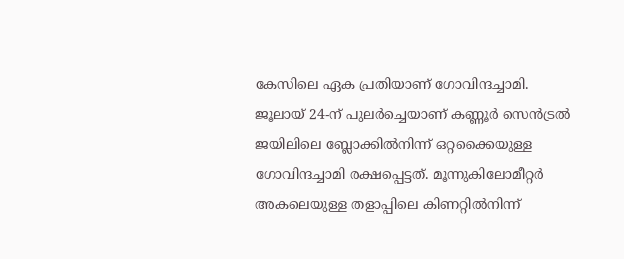കേസിലെ ഏക പ്രതിയാണ് ഗോവിന്ദച്ചാമി. ജൂലായ് 24-ന് പുലർച്ചെയാണ് കണ്ണൂർ സെൻട്രൽ ജയിലിലെ ബ്ലോക്കിൽനിന്ന് ഒറ്റക്കൈയുള്ള ഗോവിന്ദച്ചാമി രക്ഷപ്പെട്ടത്. മൂന്നുകിലോമീറ്റർ അകലെയുള്ള തളാപ്പിലെ കിണറ്റിൽനിന്ന്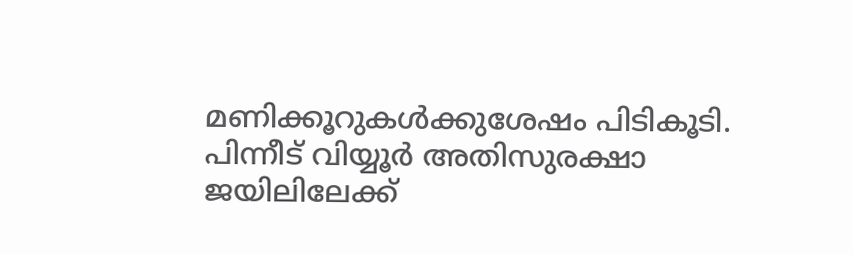മണിക്കൂറുകൾക്കുശേഷം പിടികൂടി. പിന്നീട് വിയ്യൂർ അതിസുരക്ഷാ ജയിലിലേക്ക്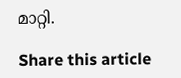മാറ്റി.

Share this article